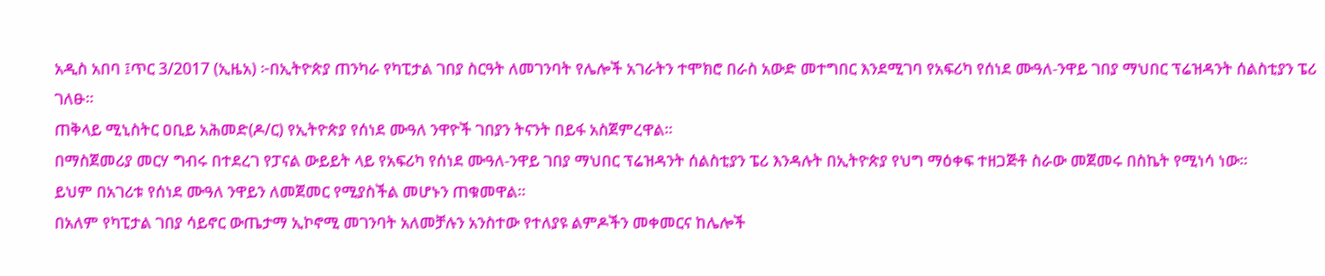አዲስ አበባ ፤ጥር 3/2017 (ኢዜአ) ፦በኢትዮጵያ ጠንካራ የካፒታል ገበያ ስርዓት ለመገንባት የሌሎች አገራትን ተሞክሮ በራስ አውድ መተግበር እንደሚገባ የአፍሪካ የሰነደ ሙዓለ-ንዋይ ገበያ ማህበር ፕሬዝዳንት ሰልስቲያን ፔሪ ገለፁ።
ጠቅላይ ሚኒስትር ዐቢይ አሕመድ(ዶ/ር) የኢትዮጵያ የሰነደ ሙዓለ ንዋዮች ገበያን ትናንት በይፋ አስጀምረዋል።
በማስጀመሪያ መርሃ ግብሩ በተደረገ የፓናል ውይይት ላይ የአፍሪካ የሰነደ ሙዓለ-ንዋይ ገበያ ማህበር ፕሬዝዳንት ሰልስቲያን ፔሪ እንዳሉት በኢትዮጵያ የህግ ማዕቀፍ ተዘጋጅቶ ስራው መጀመሩ በስኬት የሚነሳ ነው።
ይህም በአገሪቱ የሰነደ ሙዓለ ንዋይን ለመጀመር የሚያስችል መሆኑን ጠቁመዋል።
በአለም የካፒታል ገበያ ሳይኖር ውጤታማ ኢኮኖሚ መገንባት አለመቻሉን አንስተው የተለያዩ ልምዶችን መቀመርና ከሌሎች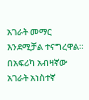አገራት መማር እንደሚቻል ተናግረዋል።
በአፍሪካ አብዛኛው አገራት አነስተኛ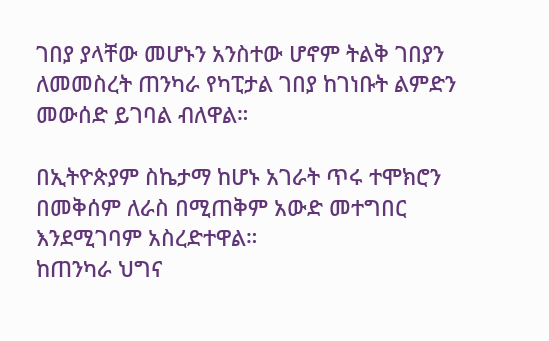ገበያ ያላቸው መሆኑን አንስተው ሆኖም ትልቅ ገበያን ለመመስረት ጠንካራ የካፒታል ገበያ ከገነቡት ልምድን መውሰድ ይገባል ብለዋል።

በኢትዮጵያም ስኬታማ ከሆኑ አገራት ጥሩ ተሞክሮን በመቅሰም ለራስ በሚጠቅም አውድ መተግበር እንደሚገባም አስረድተዋል።
ከጠንካራ ህግና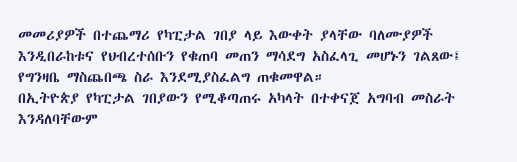መመሪያዎች በተጨማሪ የካፒታል ገበያ ላይ እውቀት ያላቸው ባለሙያዎች እንዲበራከቱና የህብረተሰቡን የቁጠባ መጠን ማሳደግ አስፈላጊ መሆኑን ገልጸው፤ የግንዛቤ ማስጨበጫ ስራ እንደሚያስፈልግ ጠቁመዋል።
በኢትዮጵያ የካፒታል ገበያውን የሚቆጣጠሩ አካላት በተቀናጀ አግባብ መስራት እንዳለባቸውም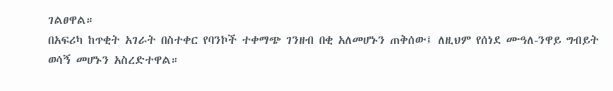ገልፀዋል።
በአፍሪካ ከጥቂት አገራት በስተቀር የባንኮች ተቀማጭ ገንዘብ በቂ አለመሆኑን ጠቅሰው፤ ለዚህም የሰነደ ሙዓለ-ንዋይ ግብይት ወሳኝ መሆኑን አስረድተዋል።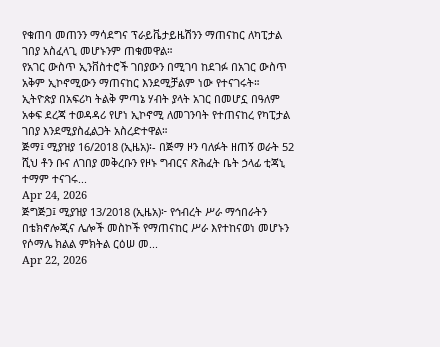የቁጠባ መጠንን ማሳደግና ፕራይቬታይዜሽንን ማጠናከር ለካፒታል ገበያ አስፈላጊ መሆኑንም ጠቁመዋል።
የአገር ውስጥ ኢንቨስተሮች ገበያውን በሚገባ ከደገፉ በአገር ውስጥ አቅም ኢኮኖሚውን ማጠናከር እንደሚቻልም ነው የተናገሩት።
ኢትዮጵያ በአፍሪካ ትልቅ ምጣኔ ሃብት ያላት አገር በመሆኗ በዓለም አቀፍ ደረጃ ተወዳዳሪ የሆነ ኢኮኖሚ ለመገንባት የተጠናከረ የካፒታል ገበያ እንደሚያስፈልጋት አስረድተዋል።
ጅማ፤ ሚያዝያ 16/2018 (ኢዜአ)፡- በጅማ ዞን ባለፉት ዘጠኝ ወራት 52 ሺህ ቶን ቡና ለገበያ መቅረቡን የዞኑ ግብርና ጽሕፈት ቤት ኃላፊ ቲጃኒ ተማም ተናገሩ...
Apr 24, 2026
ጅግጅጋ፤ ሚያዝያ 13/2018 (ኢዜአ)፦ የኅብረት ሥራ ማኅበራትን በቴክኖሎጂና ሌሎች መስኮች የማጠናከር ሥራ እየተከናወነ መሆኑን የሶማሌ ክልል ምክትል ርዕሠ መ...
Apr 22, 2026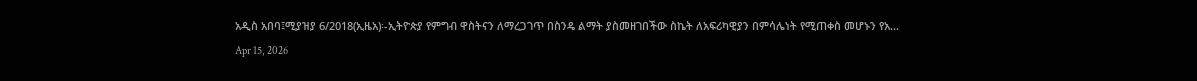አዲስ አበባ፤ሚያዝያ 6/2018(ኢዜአ)፡-ኢትዮጵያ የምግብ ዋስትናን ለማረጋገጥ በስንዴ ልማት ያስመዘገበችው ስኬት ለአፍሪካዊያን በምሳሌነት የሚጠቀስ መሆኑን የአ...
Apr 15, 2026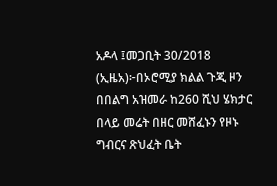አዶላ ፤መጋቢት 30/2018 (ኢዜአ)፦በኦሮሚያ ክልል ጉጂ ዞን በበልግ አዝመራ ከ260 ሺህ ሄክታር በላይ መሬት በዘር መሸፈኑን የዞኑ ግብርና ጽህፈት ቤት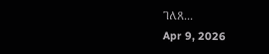ገለጸ...
Apr 9, 2026